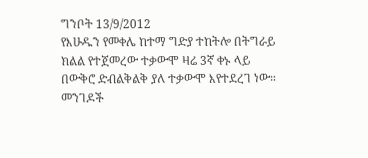ግንቦት 13/9/2012
የእሁዱን የመቀሌ ከተማ ግድያ ተከትሎ በትግራይ ክልል የተጀመረው ተቃውሞ ዛሬ 3ኛ ቀኑ ላይ በውቅሮ ድብልቅልቅ ያለ ተቃውሞ እየተደረገ ነው።
መንገዶች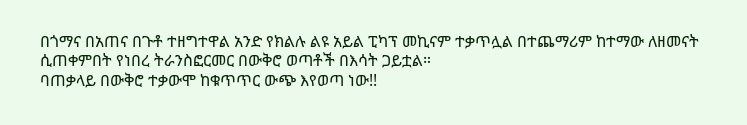በጎማና በአጠና በጉቶ ተዘግተዋል አንድ የክልሉ ልዩ አይል ፒካፕ መኪናም ተቃጥሏል በተጨማሪም ከተማው ለዘመናት ሲጠቀምበት የነበረ ትራንስፎርመር በውቅሮ ወጣቶች በእሳት ጋይቷል።
ባጠቃላይ በውቅሮ ተቃውሞ ከቁጥጥር ውጭ እየወጣ ነው!!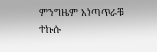ምንግዜም አነጣጥራቹ ተኩሱ